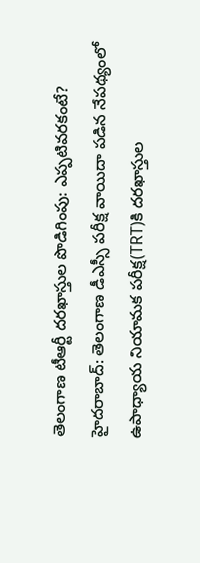తెలంగాణ టీఆర్టీ దరఖాస్తుల పొడిగింపు: ఎప్పటివరకంటే?
హైదరాబాద్: తెలంగాణ డీఎస్సీ పరీక్ష వాయిదా పడిన నేపథ్యంలో ఉపాధ్యాయ నియామక పరీక్ష(TRT)కి దరఖాస్తుల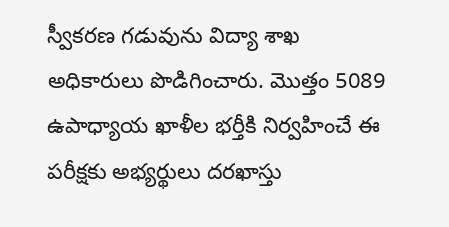స్వీకరణ గడువును విద్యా శాఖ అధికారులు పొడిగించారు. మొత్తం 5089 ఉపాధ్యాయ ఖాళీల భర్తీకి నిర్వహించే ఈ పరీక్షకు అభ్యర్థులు దరఖాస్తు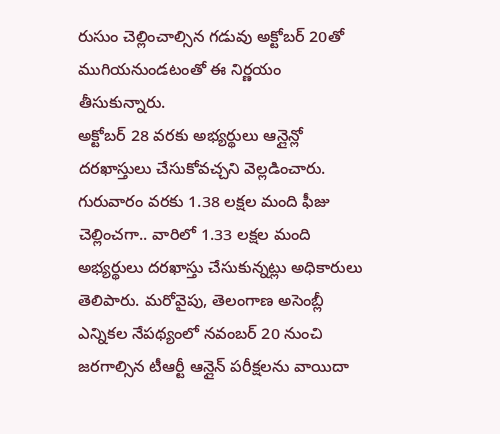రుసుం చెల్లించాల్సిన గడువు అక్టోబర్ 20తో ముగియనుండటంతో ఈ నిర్ణయం తీసుకున్నారు.
అక్టోబర్ 28 వరకు అభ్యర్థులు ఆన్లైన్లో దరఖాస్తులు చేసుకోవచ్చని వెల్లడించారు. గురువారం వరకు 1.38 లక్షల మంది ఫీజు చెల్లించగా.. వారిలో 1.33 లక్షల మంది అభ్యర్థులు దరఖాస్తు చేసుకున్నట్లు అధికారులు తెలిపారు. మరోవైపు, తెలంగాణ అసెంబ్లీ ఎన్నికల నేపథ్యంలో నవంబర్ 20 నుంచి జరగాల్సిన టీఆర్టీ ఆన్లైన్ పరీక్షలను వాయిదా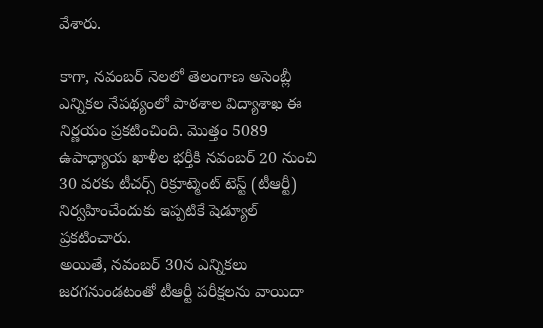వేశారు.

కాగా, నవంబర్ నెలలో తెలంగాణ అసెంబ్లీ ఎన్నికల నేపథ్యంలో పాఠశాల విద్యాశాఖ ఈ నిర్ణయం ప్రకటించింది. మొత్తం 5089 ఉపాధ్యాయ ఖాళీల భర్తీకి నవంబర్ 20 నుంచి 30 వరకు టీచర్స్ రిక్రూట్మెంట్ టెస్ట్ (టీఆర్టీ) నిర్వహించేందుకు ఇప్పటికే షెడ్యూల్ ప్రకటించారు.
అయితే, నవంబర్ 30న ఎన్నికలు జరగనుండటంతో టీఆర్టీ పరీక్షలను వాయిదా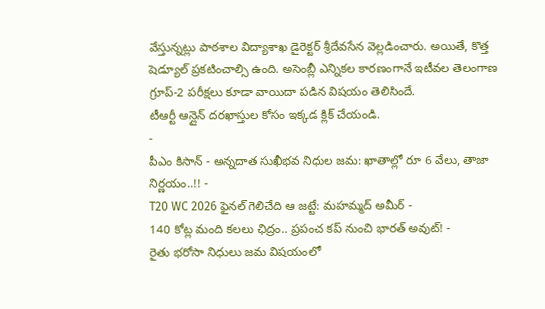వేస్తున్నట్లు పాఠశాల విద్యాశాఖ డైరెక్టర్ శ్రీదేవసేన వెల్లడించారు. అయితే, కొత్త షెడ్యూల్ ప్రకటించాల్సి ఉంది. అసెంబ్లీ ఎన్నికల కారణంగానే ఇటీవల తెలంగాణ గ్రూప్-2 పరీక్షలు కూడా వాయిదా పడిన విషయం తెలిసిందే.
టీఆర్టీ ఆన్లైన్ దరఖాస్తుల కోసం ఇక్కడ క్లిక్ చేయండి.
-
పీఎం కిసాన్ - అన్నదాత సుఖీభవ నిధుల జమ: ఖాతాల్లో రూ 6 వేలు, తాజా నిర్ణయం..!! -
T20 WC 2026 ఫైనల్ గెలిచేది ఆ జట్టే: మహమ్మద్ అమీర్ -
140 కోట్ల మంది కలలు ఛిద్రం.. ప్రపంచ కప్ నుంచి భారత్ అవుట్! -
రైతు భరోసా నిధులు జమ విషయంలో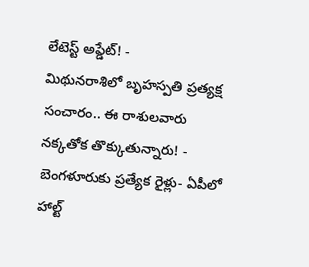లేటెస్ట్ అప్డేట్! -
మిథునరాశిలో బృహస్పతి ప్రత్యక్ష సంచారం.. ఈ రాశులవారు నక్కతోక తొక్కుతున్నారు! -
బెంగళూరుకు ప్రత్యేక రైళ్లు- ఏపీలో హాల్ట్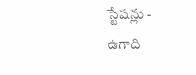స్టేషన్లు -
ఉగాది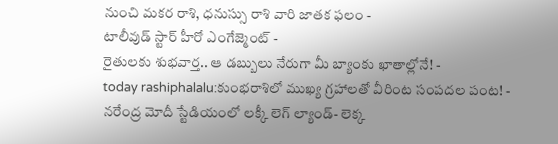నుంచి మకర రాశి, ధనుస్సు రాశి వారి జాతక ఫలం -
టాలీవుడ్ స్టార్ హీరో ఎంగేజ్మెంట్ -
రైతులకు శుభవార్త.. ఆ డబ్బులు నేరుగా మీ బ్యాంకు ఖాతాల్లోనే! -
today rashiphalalu:కుంభరాశిలో ముఖ్య గ్రహాలతో వీరింట సంపదల పంట! -
నరేంద్ర మోదీ స్టేడియంలో లక్కీ లెగ్ ల్యాండ్- లెక్క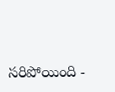సరిపోయింది -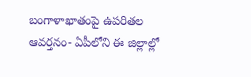బంగాళాఖాతంపై ఉపరితల ఆవర్తనం- ఏపీలోని ఈ జిల్లాల్లో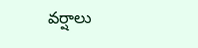వర్షాలు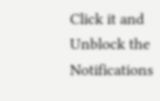Click it and Unblock the Notifications